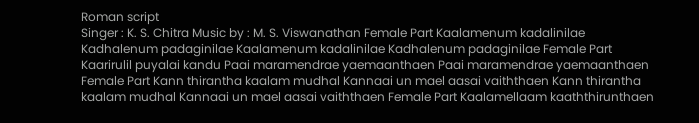Roman script
Singer : K. S. Chitra Music by : M. S. Viswanathan Female Part Kaalamenum kadalinilae Kadhalenum padaginilae Kaalamenum kadalinilae Kadhalenum padaginilae Female Part Kaarirulil puyalai kandu Paai maramendrae yaemaanthaen Paai maramendrae yaemaanthaen Female Part Kann thirantha kaalam mudhal Kannaai un mael aasai vaiththaen Kann thirantha kaalam mudhal Kannaai un mael aasai vaiththaen Female Part Kaalamellaam kaaththirunthaen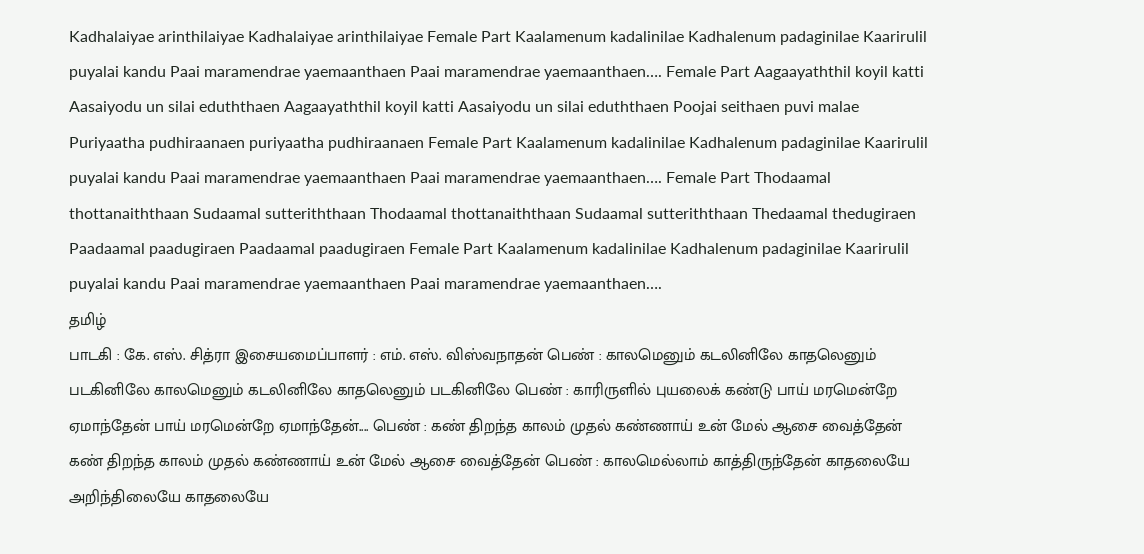Kadhalaiyae arinthilaiyae Kadhalaiyae arinthilaiyae Female Part Kaalamenum kadalinilae Kadhalenum padaginilae Kaarirulil puyalai kandu Paai maramendrae yaemaanthaen Paai maramendrae yaemaanthaen…. Female Part Aagaayaththil koyil katti Aasaiyodu un silai eduththaen Aagaayaththil koyil katti Aasaiyodu un silai eduththaen Poojai seithaen puvi malae Puriyaatha pudhiraanaen puriyaatha pudhiraanaen Female Part Kaalamenum kadalinilae Kadhalenum padaginilae Kaarirulil puyalai kandu Paai maramendrae yaemaanthaen Paai maramendrae yaemaanthaen…. Female Part Thodaamal thottanaiththaan Sudaamal sutteriththaan Thodaamal thottanaiththaan Sudaamal sutteriththaan Thedaamal thedugiraen Paadaamal paadugiraen Paadaamal paadugiraen Female Part Kaalamenum kadalinilae Kadhalenum padaginilae Kaarirulil puyalai kandu Paai maramendrae yaemaanthaen Paai maramendrae yaemaanthaen….
தமிழ்
பாடகி : கே. எஸ். சித்ரா இசையமைப்பாளர் : எம். எஸ். விஸ்வநாதன் பெண் : காலமெனும் கடலினிலே காதலெனும் படகினிலே காலமெனும் கடலினிலே காதலெனும் படகினிலே பெண் : காரிருளில் புயலைக் கண்டு பாய் மரமென்றே ஏமாந்தேன் பாய் மரமென்றே ஏமாந்தேன்.... பெண் : கண் திறந்த காலம் முதல் கண்ணாய் உன் மேல் ஆசை வைத்தேன் கண் திறந்த காலம் முதல் கண்ணாய் உன் மேல் ஆசை வைத்தேன் பெண் : காலமெல்லாம் காத்திருந்தேன் காதலையே அறிந்திலையே காதலையே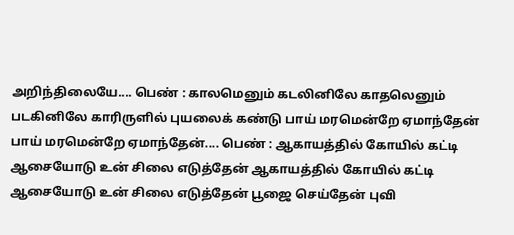அறிந்திலையே.... பெண் : காலமெனும் கடலினிலே காதலெனும் படகினிலே காரிருளில் புயலைக் கண்டு பாய் மரமென்றே ஏமாந்தேன் பாய் மரமென்றே ஏமாந்தேன்.... பெண் : ஆகாயத்தில் கோயில் கட்டி ஆசையோடு உன் சிலை எடுத்தேன் ஆகாயத்தில் கோயில் கட்டி ஆசையோடு உன் சிலை எடுத்தேன் பூஜை செய்தேன் புவி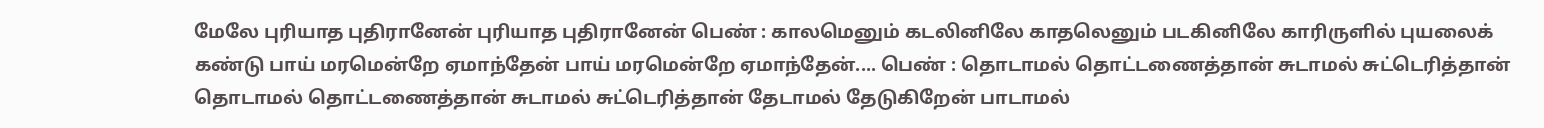மேலே புரியாத புதிரானேன் புரியாத புதிரானேன் பெண் : காலமெனும் கடலினிலே காதலெனும் படகினிலே காரிருளில் புயலைக் கண்டு பாய் மரமென்றே ஏமாந்தேன் பாய் மரமென்றே ஏமாந்தேன்.... பெண் : தொடாமல் தொட்டணைத்தான் சுடாமல் சுட்டெரித்தான் தொடாமல் தொட்டணைத்தான் சுடாமல் சுட்டெரித்தான் தேடாமல் தேடுகிறேன் பாடாமல்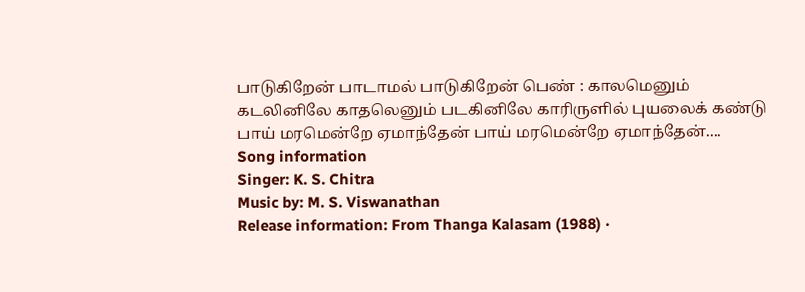பாடுகிறேன் பாடாமல் பாடுகிறேன் பெண் : காலமெனும் கடலினிலே காதலெனும் படகினிலே காரிருளில் புயலைக் கண்டு பாய் மரமென்றே ஏமாந்தேன் பாய் மரமென்றே ஏமாந்தேன்....
Song information
Singer: K. S. Chitra
Music by: M. S. Viswanathan
Release information: From Thanga Kalasam (1988) ·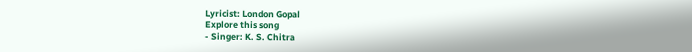Lyricist: London Gopal
Explore this song
- Singer: K. S. Chitra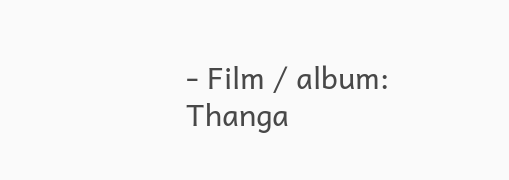- Film / album: Thanga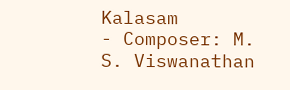Kalasam
- Composer: M. S. Viswanathan